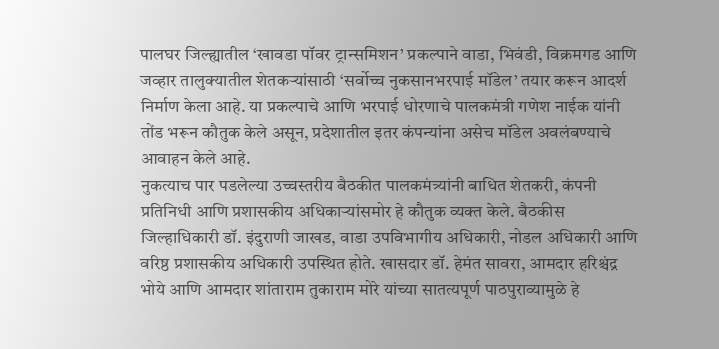पालघर जिल्ह्यातील ‘खावडा पॉवर ट्रान्समिशन’ प्रकल्पाने वाडा, भिवंडी, विक्रमगड आणि जव्हार तालुक्यातील शेतकऱ्यांसाठी ‘सर्वोच्च नुकसानभरपाई मॉडेल’ तयार करून आदर्श निर्माण केला आहे. या प्रकल्पाचे आणि भरपाई धोरणाचे पालकमंत्री गणेश नाईक यांनी तोंड भरून कौतुक केले असून, प्रदेशातील इतर कंपन्यांना असेच मॉडेल अवलंबण्याचे आवाहन केले आहे.
नुकत्याच पार पडलेल्या उच्चस्तरीय बैठकीत पालकमंत्र्यांनी बाधित शेतकरी, कंपनी प्रतिनिधी आणि प्रशासकीय अधिकाऱ्यांसमोर हे कौतुक व्यक्त केले. बैठकीस जिल्हाधिकारी डॉ. इंदुराणी जाखड, वाडा उपविभागीय अधिकारी, नोडल अधिकारी आणि वरिष्ठ प्रशासकीय अधिकारी उपस्थित होते. खासदार डॉ. हेमंत सावरा, आमदार हरिश्चंद्र भोये आणि आमदार शांताराम तुकाराम मोरे यांच्या सातत्यपूर्ण पाठपुराव्यामुळे हे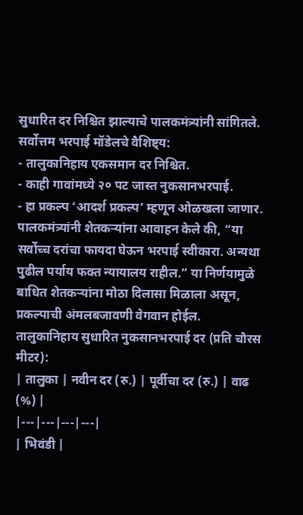सुधारित दर निश्चित झाल्याचे पालकमंत्र्यांनी सांगितले.
सर्वोत्तम भरपाई मॉडेलचे वैशिष्ट्य:
- तालुकानिहाय एकसमान दर निश्चित.
- काही गावांमध्ये २० पट जास्त नुकसानभरपाई.
- हा प्रकल्प ‘आदर्श प्रकल्प’ म्हणून ओळखला जाणार.
पालकमंत्र्यांनी शेतकऱ्यांना आवाहन केले की, “या सर्वोच्च दरांचा फायदा घेऊन भरपाई स्वीकारा. अन्यथा पुढील पर्याय फक्त न्यायालय राहील.” या निर्णयामुळे बाधित शेतकऱ्यांना मोठा दिलासा मिळाला असून, प्रकल्पाची अंमलबजावणी वेगवान होईल.
तालुकानिहाय सुधारित नुकसानभरपाई दर (प्रति चौरस मीटर):
| तालुका | नवीन दर (रु.) | पूर्वीचा दर (रु.) | वाढ (%) |
|---|---|---|---|
| भिवंडी |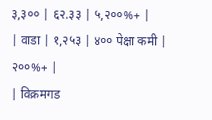३,३०० | ६२.३३ | ५,२००%+ |
| वाडा | १,२५३ | ४०० पेक्षा कमी | २००%+ |
| विक्रमगड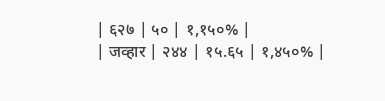| ६२७ | ५० | १,१५०% |
| जव्हार | २४४ | १५.६५ | १,४५०% |